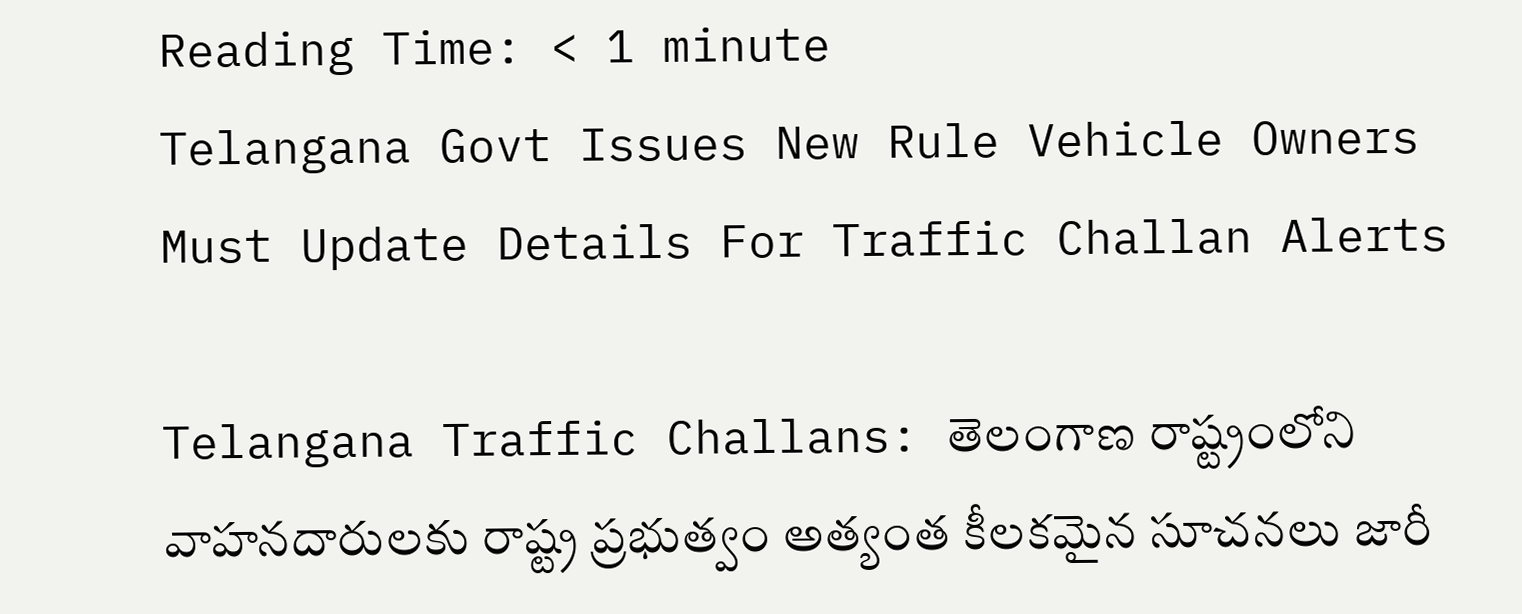Reading Time: < 1 minute
Telangana Govt Issues New Rule Vehicle Owners Must Update Details For Traffic Challan Alerts

Telangana Traffic Challans: తెలంగాణ రాష్ట్రంలోని వాహనదారులకు రాష్ట్ర ప్రభుత్వం అత్యంత కీలకమైన సూచనలు జారీ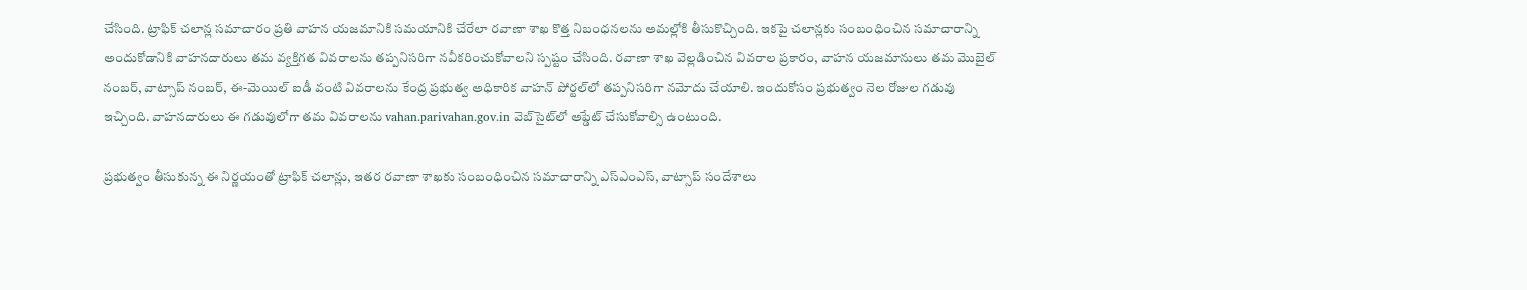చేసింది. ట్రాఫిక్ చలాన్ల సమాచారం ప్రతి వాహన యజమానికి సమయానికి చేరేలా రవాణా శాఖ కొత్త నిబంధనలను అమల్లోకి తీసుకొచ్చింది. ఇకపై చలాన్లకు సంబంధించిన సమాచారాన్ని అందుకోడానికి వాహనదారులు తమ వ్యక్తిగత వివరాలను తప్పనిసరిగా నవీకరించుకోవాలని స్పష్టం చేసింది. రవాణా శాఖ వెల్లడించిన వివరాల ప్రకారం, వాహన యజమానులు తమ మొబైల్ నంబర్, వాట్సాప్ నంబర్, ఈ-మెయిల్ ఐడీ వంటి వివరాలను కేంద్ర ప్రభుత్వ అధికారిక వాహన్ పోర్టల్‌లో తప్పనిసరిగా నమోదు చేయాలి. ఇందుకోసం ప్రభుత్వం నెల రోజుల గడువు ఇచ్చింది. వాహనదారులు ఈ గడువులోగా తమ వివరాలను vahan.parivahan.gov.in వెబ్‌సైట్‌లో అప్డేట్ చేసుకోవాల్సి ఉంటుంది.

ప్రభుత్వం తీసుకున్న ఈ నిర్ణయంతో ట్రాఫిక్ చలాన్లు, ఇతర రవాణా శాఖకు సంబంధించిన సమాచారాన్ని ఎస్ఎంఎస్, వాట్సాప్ సందేశాలు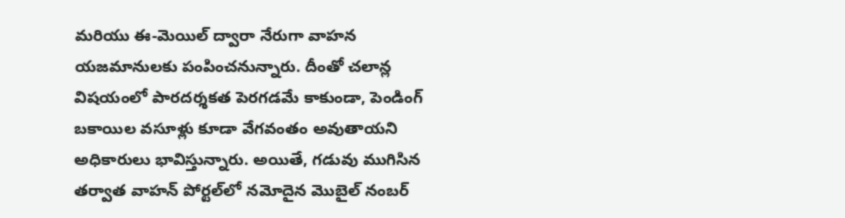మరియు ఈ-మెయిల్ ద్వారా నేరుగా వాహన యజమానులకు పంపించనున్నారు. దీంతో చలాన్ల విషయంలో పారదర్శకత పెరగడమే కాకుండా, పెండింగ్ బకాయిల వసూళ్లు కూడా వేగవంతం అవుతాయని అధికారులు భావిస్తున్నారు. అయితే, గడువు ముగిసిన తర్వాత వాహన్ పోర్టల్‌లో నమోదైన మొబైల్ నంబర్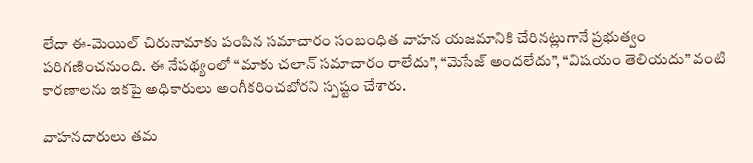లేదా ఈ-మెయిల్ చిరునామాకు పంపిన సమాచారం సంబంధిత వాహన యజమానికి చేరినట్లుగానే ప్రభుత్వం పరిగణించనుంది. ఈ నేపథ్యంలో “మాకు చలాన్ సమాచారం రాలేదు”, “మెసేజ్ అందలేదు”, “విషయం తెలియదు” వంటి కారణాలను ఇకపై అధికారులు అంగీకరించబోరని స్పష్టం చేశారు.

వాహనదారులు తమ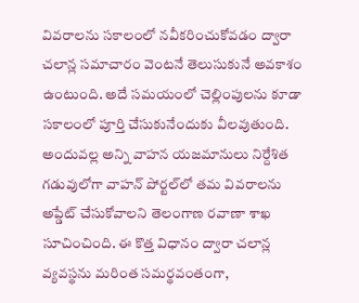వివరాలను సకాలంలో నవీకరించుకోవడం ద్వారా చలాన్ల సమాచారం వెంటనే తెలుసుకునే అవకాశం ఉంటుంది. అదే సమయంలో చెల్లింపులను కూడా సకాలంలో పూర్తి చేసుకునేందుకు వీలవుతుంది. అందువల్ల అన్ని వాహన యజమానులు నిర్దేశిత గడువులోగా వాహన్ పోర్టల్‌లో తమ వివరాలను అప్డేట్ చేసుకోవాలని తెలంగాణ రవాణా శాఖ సూచించింది. ఈ కొత్త విధానం ద్వారా చలాన్ల వ్యవస్థను మరింత సమర్థవంతంగా,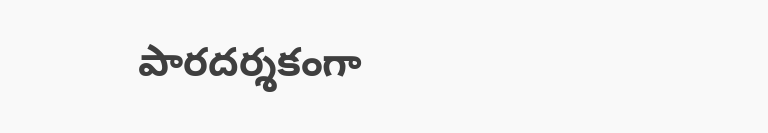పారదర్శకంగా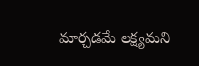మార్చడమే లక్ష్యమని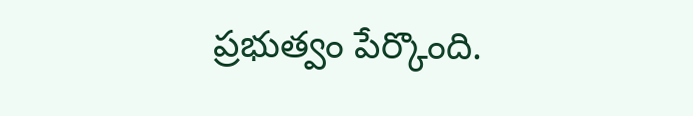ప్రభుత్వం పేర్కొంది.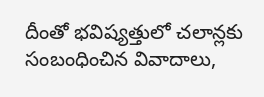దీంతో భవిష్యత్తులో చలాన్లకు సంబంధించిన వివాదాలు,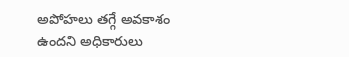అపోహలు తగ్గే అవకాశం ఉందని అధికారులు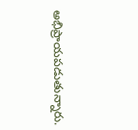అభిప్రాయపడుతున్నారు.